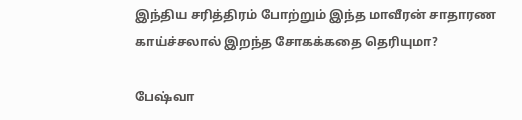இந்திய சரித்திரம் போற்றும் இந்த மாவீரன் சாதாரண காய்ச்சலால் இறந்த சோகக்கதை தெரியுமா?

பேஷ்வா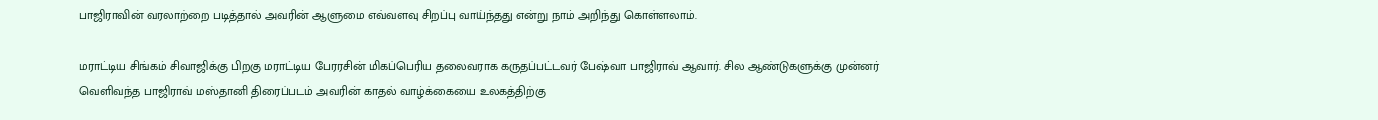பாஜிராவின் வரலாற்றை படித்தால் அவரின் ஆளுமை எவ்வளவு சிறப்பு வாய்ந்தது என்று நாம் அறிந்து கொள்ளலாம்.

மராட்டிய சிங்கம் சிவாஜிக்கு பிறகு மராட்டிய பேரரசின் மிகப்பெரிய தலைவராக கருதப்பட்டவர் பேஷ்வா பாஜிராவ் ஆவார். சில ஆண்டுகளுக்கு முன்னர் வெளிவந்த பாஜிராவ் மஸ்தானி திரைப்படம் அவரின் காதல் வாழ்க்கையை உலகத்திற்கு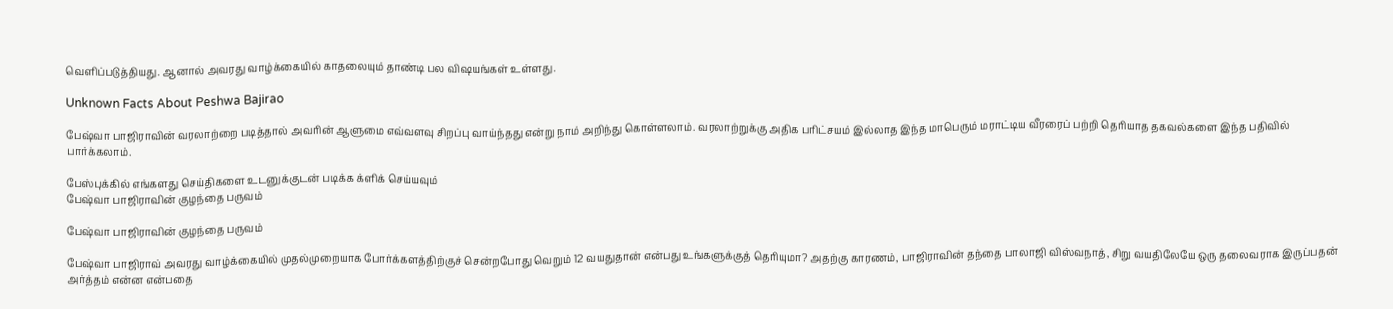வெளிப்படுத்தியது. ஆனால் அவரது வாழ்க்கையில் காதலையும் தாண்டி பல விஷயங்கள் உள்ளது.

Unknown Facts About Peshwa Bajirao

பேஷ்வா பாஜிராவின் வரலாற்றை படித்தால் அவரின் ஆளுமை எவ்வளவு சிறப்பு வாய்ந்தது என்று நாம் அறிந்து கொள்ளலாம். வரலாற்றுக்கு அதிக பரிட்சயம் இல்லாத இந்த மாபெரும் மராட்டிய வீரரைப் பற்றி தெரியாத தகவல்களை இந்த பதிவில் பார்க்கலாம்.

பேஸ்புக்கில் எங்களது செய்திகளை உடனுக்குடன் படிக்க க்ளிக் செய்யவும்
பேஷ்வா பாஜிராவின் குழந்தை பருவம்

பேஷ்வா பாஜிராவின் குழந்தை பருவம்

பேஷ்வா பாஜிராவ் அவரது வாழ்க்கையில் முதல்முறையாக போர்க்களத்திற்குச் சென்றபோது வெறும் 12 வயதுதான் என்பது உங்களுக்குத் தெரியுமா? அதற்கு காரணம், பாஜிராவின் தந்தை பாலாஜி விஸ்வநாத், சிறு வயதிலேயே ஒரு தலைவராக இருப்பதன் அர்த்தம் என்ன என்பதை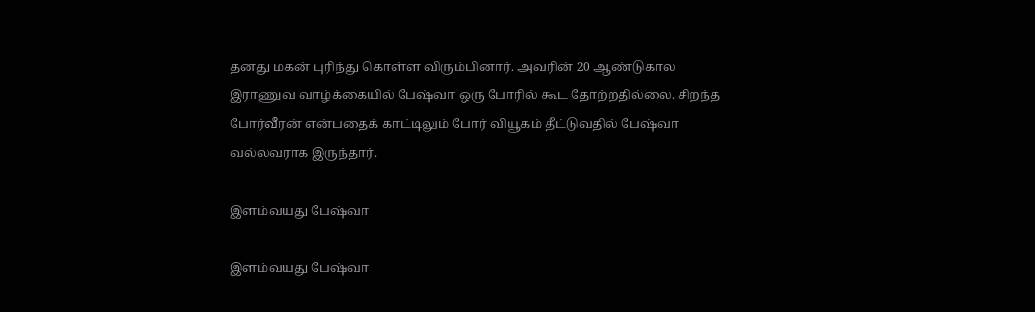தனது மகன் புரிந்து கொள்ள விரும்பினார். அவரின் 20 ஆண்டுகால இராணுவ வாழ்க்கையில் பேஷ்வா ஒரு போரில் கூட தோற்றதில்லை. சிறந்த போர்வீரன் என்பதைக் காட்டிலும் போர் வியூகம் தீட்டுவதில் பேஷ்வா வல்லவராக இருந்தார்.

இளம்வயது பேஷ்வா

இளம்வயது பேஷ்வா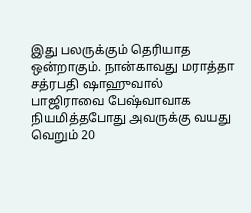இது பலருக்கும் தெரியாத ஒன்றாகும். நான்காவது மராத்தா சத்ரபதி ஷாஹுவால் பாஜிராவை பேஷ்வாவாக நியமித்தபோது அவருக்கு வயது வெறும் 20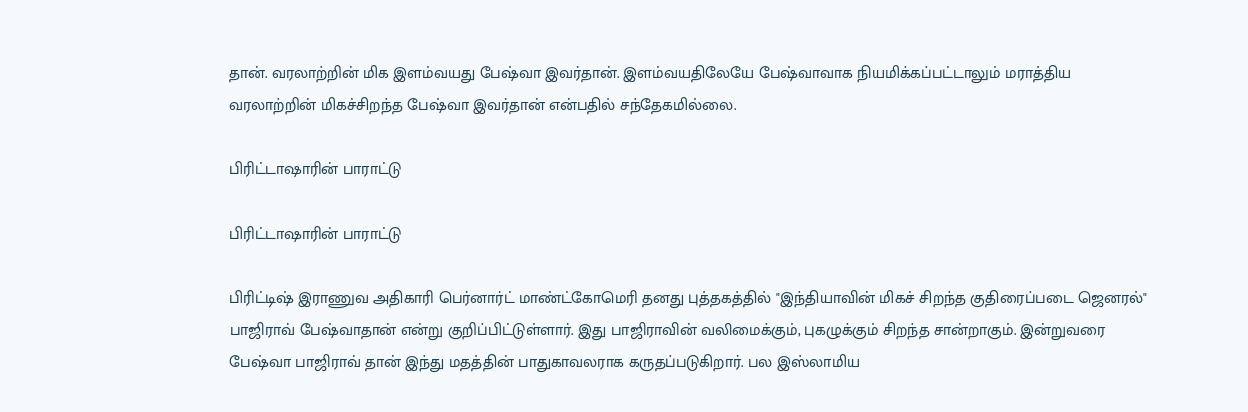தான். வரலாற்றின் மிக இளம்வயது பேஷ்வா இவர்தான். இளம்வயதிலேயே பேஷ்வாவாக நியமிக்கப்பட்டாலும் மராத்திய வரலாற்றின் மிகச்சிறந்த பேஷ்வா இவர்தான் என்பதில் சந்தேகமில்லை.

பிரிட்டாஷாரின் பாராட்டு

பிரிட்டாஷாரின் பாராட்டு

பிரிட்டிஷ் இராணுவ அதிகாரி பெர்னார்ட் மாண்ட்கோமெரி தனது புத்தகத்தில் "இந்தியாவின் மிகச் சிறந்த குதிரைப்படை ஜெனரல்" பாஜிராவ் பேஷ்வாதான் என்று குறிப்பிட்டுள்ளார். இது பாஜிராவின் வலிமைக்கும், புகழுக்கும் சிறந்த சான்றாகும். இன்றுவரை பேஷ்வா பாஜிராவ் தான் இந்து மதத்தின் பாதுகாவலராக கருதப்படுகிறார். பல இஸ்லாமிய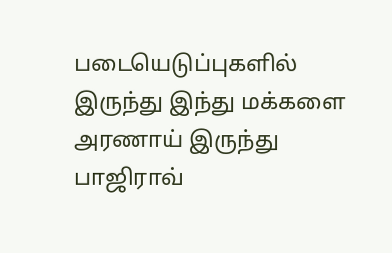படையெடுப்புகளில் இருந்து இந்து மக்களை அரணாய் இருந்து பாஜிராவ்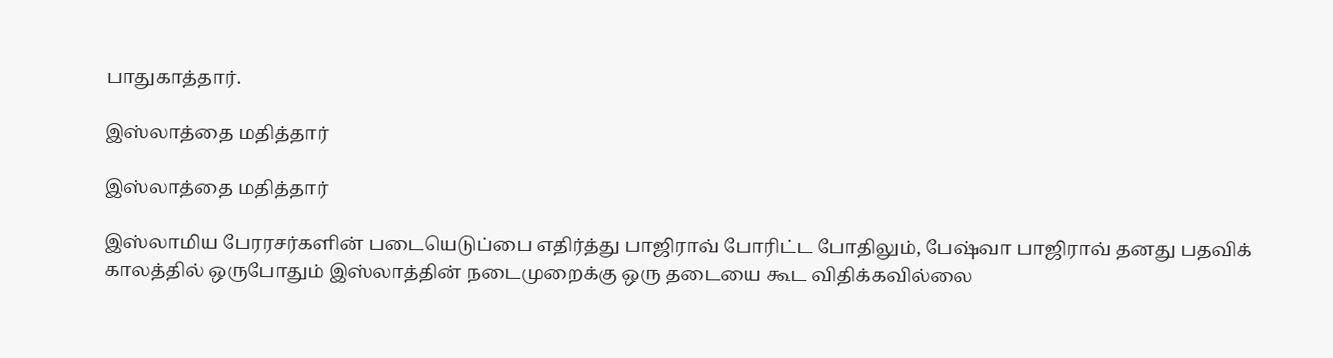பாதுகாத்தார்.

இஸ்லாத்தை மதித்தார்

இஸ்லாத்தை மதித்தார்

இஸ்லாமிய பேரரசர்களின் படையெடுப்பை எதிர்த்து பாஜிராவ் போரிட்ட போதிலும், பேஷ்வா பாஜிராவ் தனது பதவிக் காலத்தில் ஒருபோதும் இஸ்லாத்தின் நடைமுறைக்கு ஒரு தடையை கூட விதிக்கவில்லை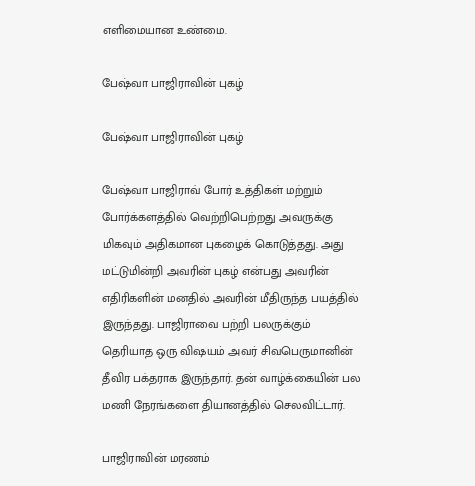எளிமையான உண்மை.

பேஷ்வா பாஜிராவின் புகழ்

பேஷ்வா பாஜிராவின் புகழ்

பேஷ்வா பாஜிராவ் போர் உத்திகள் மற்றும் போர்க்களத்தில் வெற்றிபெற்றது அவருக்கு மிகவும் அதிகமான புகழைக் கொடுத்தது. அது மட்டுமின்றி அவரின் புகழ் என்பது அவரின் எதிரிகளின் மனதில் அவரின் மீதிருந்த பயத்தில் இருந்தது. பாஜிராவை பற்றி பலருக்கும் தெரியாத ஒரு விஷயம் அவர் சிவபெருமானின் தீவிர பக்தராக இருந்தார். தன் வாழ்க்கையின் பல மணி நேரங்களை தியானத்தில் செலவிட்டார்.

பாஜிராவின் மரணம்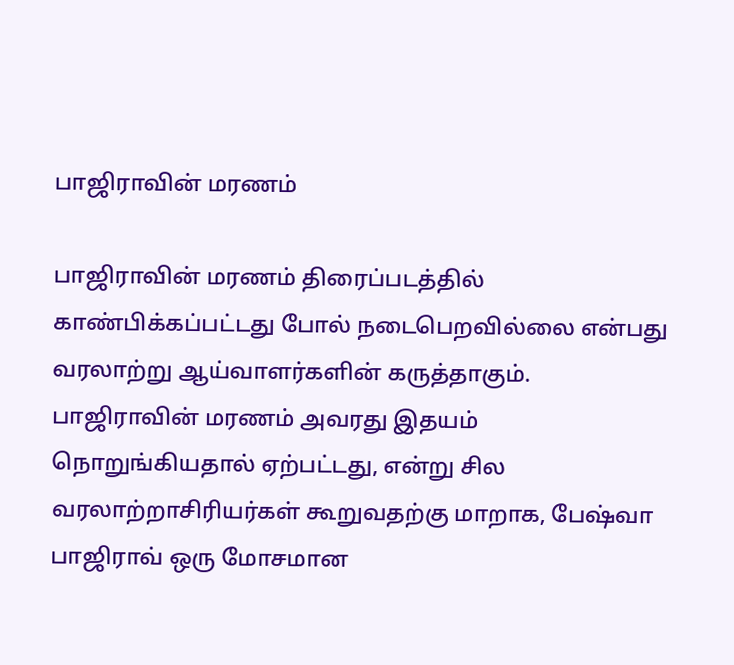பாஜிராவின் மரணம்

பாஜிராவின் மரணம் திரைப்படத்தில் காண்பிக்கப்பட்டது போல் நடைபெறவில்லை என்பது வரலாற்று ஆய்வாளர்களின் கருத்தாகும். பாஜிராவின் மரணம் அவரது இதயம் நொறுங்கியதால் ஏற்பட்டது, என்று சில வரலாற்றாசிரியர்கள் கூறுவதற்கு மாறாக, பேஷ்வா பாஜிராவ் ஒரு மோசமான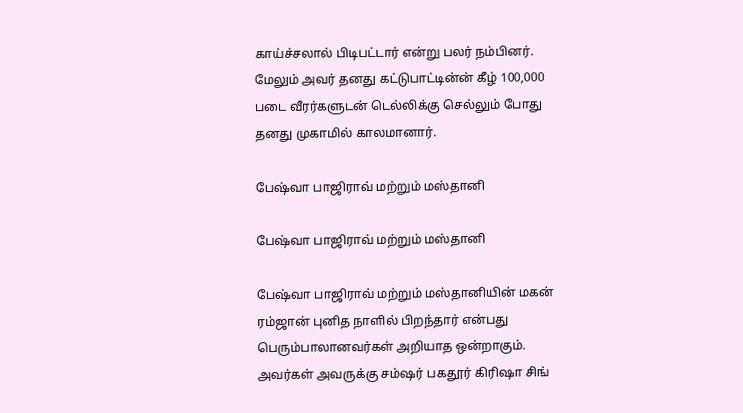காய்ச்சலால் பிடிபட்டார் என்று பலர் நம்பினர். மேலும் அவர் தனது கட்டுபாட்டின்ன் கீழ் 100,000 படை வீரர்களுடன் டெல்லிக்கு செல்லும் போது தனது முகாமில் காலமானார்.

பேஷ்வா பாஜிராவ் மற்றும் மஸ்தானி

பேஷ்வா பாஜிராவ் மற்றும் மஸ்தானி

பேஷ்வா பாஜிராவ் மற்றும் மஸ்தானியின் மகன் ரம்ஜான் புனித நாளில் பிறந்தார் என்பது பெரும்பாலானவர்கள் அறியாத ஒன்றாகும். அவர்கள் அவருக்கு சம்ஷர் பகதூர் கிரிஷா சிங்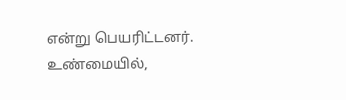என்று பெயரிட்டனர். உண்மையில்,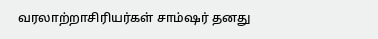வரலாற்றாசிரியர்கள் சாம்ஷர் தனது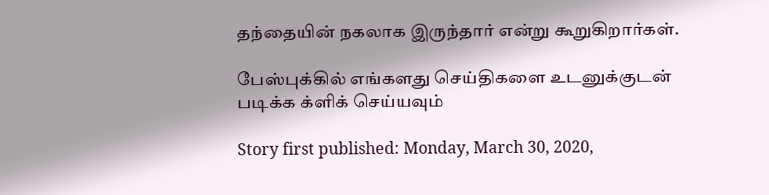தந்தையின் நகலாக இருந்தார் என்று கூறுகிறார்கள்.

பேஸ்புக்கில் எங்களது செய்திகளை உடனுக்குடன் படிக்க க்ளிக் செய்யவும்

Story first published: Monday, March 30, 2020,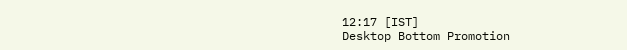12:17 [IST]
Desktop Bottom Promotion